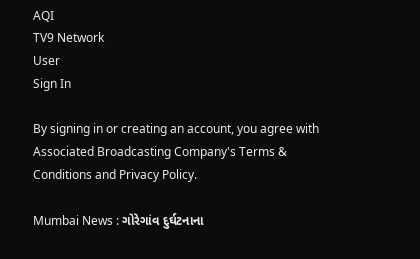AQI
TV9 Network
User
Sign In

By signing in or creating an account, you agree with Associated Broadcasting Company's Terms & Conditions and Privacy Policy.

Mumbai News : ગોરેગાંવ દુર્ઘટનાના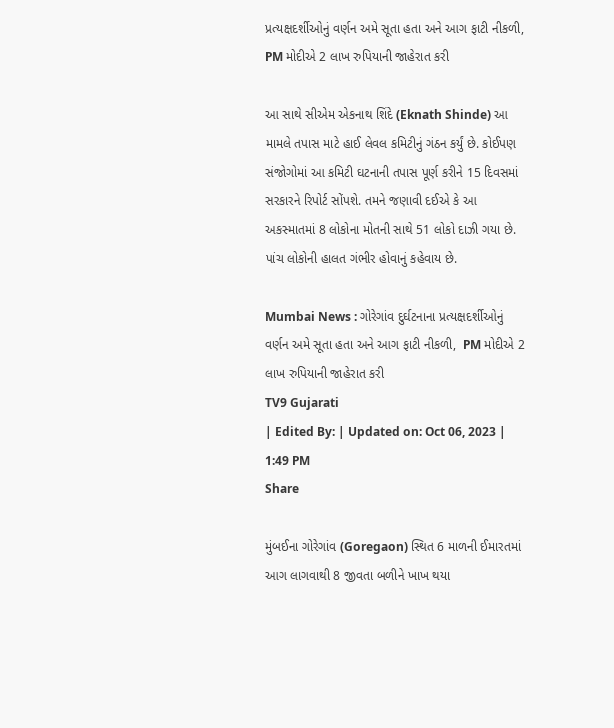પ્રત્યક્ષદર્શીઓનું વર્ણન અમે સૂતા હતા અને આગ ફાટી નીકળી, PM મોદીએ 2 લાખ રુપિયાની જાહેરાત કરી

આ સાથે સીએમ એકનાથ શિંદે (Eknath Shinde) આ મામલે તપાસ માટે હાઈ લેવલ કમિટીનું ગંઠન કર્યું છે. કોઈપણ સંજોગોમાં આ કમિટી ઘટનાની તપાસ પૂર્ણ કરીને 15 દિવસમાં સરકારને રિપોર્ટ સોંપશે. તમને જણાવી દઈએ કે આ અકસ્માતમાં 8 લોકોના મોતની સાથે 51 લોકો દાઝી ગયા છે. પાંચ લોકોની હાલત ગંભીર હોવાનું કહેવાય છે.

Mumbai News : ગોરેગાંવ દુર્ઘટનાના પ્રત્યક્ષદર્શીઓનું વર્ણન અમે સૂતા હતા અને આગ ફાટી નીકળી,  PM મોદીએ 2 લાખ રુપિયાની જાહેરાત કરી
TV9 Gujarati
| Edited By: | Updated on: Oct 06, 2023 | 1:49 PM
Share

મુંબઈના ગોરેગાંવ (Goregaon) સ્થિત 6 માળની ઈમારતમાં આગ લાગવાથી 8 જીવતા બળીને ખાખ થયા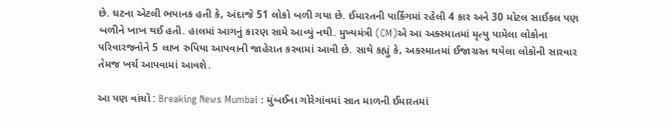છે. ઘટના એટલી ભયાનક હતી કે, અંદાજે 51 લોકો બળી ગયા છે. ઈમારતની પાર્કિંગમાં રહેલી 4 કાર અને 30 મોટલ સાઈકલ પણ બળીને ખાખ થઈ હતી. હાલમાં આગનું કારણ સામે આવ્યું નથી. મુખ્યમંત્રી (CM)એ આ અક્સ્માતમાં મૃત્યુ પામેલા લોકોના પરિવારજનોને 5 લાખ રુપિયા આપવાની જાહેરાત કરવામાં આવી છે. સાથે કહ્યું કે, અક્સ્માતમાં ઈજાગ્રસ્ત થયેલા લોકોની સારવાર તેમજ ખર્ચ આપવામાં આવશે.

આ પણ વાંચો : Breaking News Mumbai : મુંબઈના ગોરેગાંવમાં સાત માળની ઈમારતમાં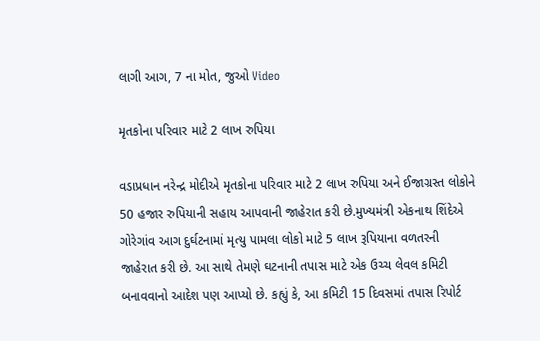લાગી આગ, 7 ના મોત, જુઓ Video

મૃતકોના પરિવાર માટે 2 લાખ રુપિયા

વડાપ્રધાન નરેન્દ્ર મોદીએ મૃતકોના પરિવાર માટે 2 લાખ રુપિયા અને ઈજાગ્રસ્ત લોકોને 50 હજાર રુપિયાની સહાય આપવાની જાહેરાત કરી છે.મુખ્યમંત્રી એકનાથ શિંદેએ ગોરેગાંવ આગ દુર્ઘટનામાં મૃત્યુ પામલા લોકો માટે 5 લાખ રૂપિયાના વળતરની જાહેરાત કરી છે. આ સાથે તેમણે ઘટનાની તપાસ માટે એક ઉચ્ચ લેવલ કમિટી બનાવવાનો આદેશ પણ આપ્યો છે. કહ્યું કે, આ કમિટી 15 દિવસમાં તપાસ રિપોર્ટ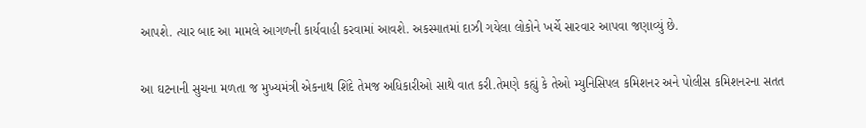આપશે. ત્યાર બાદ આ મામલે આગળની કાર્યવાહી કરવામાં આવશે. અકસ્માતમાં દાઝી ગયેલા લોકોને ખર્ચે સારવાર આપવા જણાવ્યું છે.

આ ઘટનાની સુચના મળતા જ મુખ્યમંત્રી એકનાથ શિંદે તેમજ અધિકારીઓ સાથે વાત કરી.તેમણે કહ્યું કે તેઓ મ્યુનિસિપલ કમિશનર અને પોલીસ કમિશનરના સતત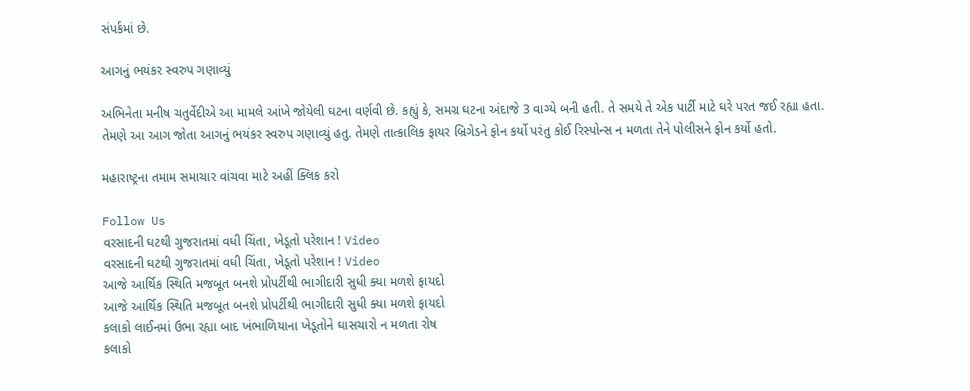સંપર્કમાં છે.

આગનું ભયંકર સ્વરુપ ગણાવ્યું

અભિનેતા મનીષ ચતુર્વેદીએ આ મામલે આંખે જોયેલી ઘટના વર્ણવી છે. કહ્યું કે, સમગ્ર ઘટના અંદાજે 3 વાગ્યે બની હતી. તે સમયે તે એક પાર્ટી માટે ઘરે પરત જઈ રહ્યા હતા. તેમણે આ આગ જોતા આગનું ભયંકર સ્વરુપ ગણાવ્યું હતુ. તેમણે તાત્કાલિક ફાયર બ્રિગેડને ફોન કર્યો પરંતુ કોઈ રિસ્પોન્સ ન મળતા તેને પોલીસને ફોન કર્યો હતો.

મહારાષ્ટ્રના તમામ સમાચાર વાંચવા માટે અહીં ક્લિક કરો

Follow Us
વરસાદની ઘટથી ગુજરાતમાં વધી ચિંતા, ખેડૂતો પરેશાન ! Video
વરસાદની ઘટથી ગુજરાતમાં વધી ચિંતા, ખેડૂતો પરેશાન ! Video
આજે આર્થિક સ્થિતિ મજબૂત બનશે પ્રોપર્ટીથી ભાગીદારી સુધી ક્યા મળશે ફાયદો
આજે આર્થિક સ્થિતિ મજબૂત બનશે પ્રોપર્ટીથી ભાગીદારી સુધી ક્યા મળશે ફાયદો
કલાકો લાઈનમાં ઉભા રહ્યા બાદ ખંભાળિયાના ખેડૂતોને ઘાસચારો ન મળતા રોષ
કલાકો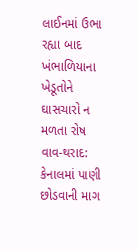લાઈનમાં ઉભા રહ્યા બાદ ખંભાળિયાના ખેડૂતોને ઘાસચારો ન મળતા રોષ
વાવ-થરાદ: કેનાલમાં પાણી છોડવાની માગ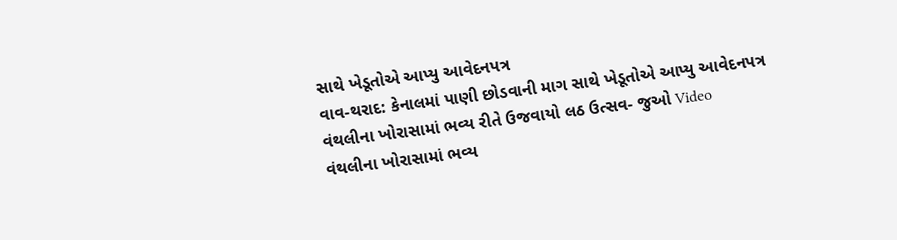સાથે ખેડૂતોએ આપ્યુ આવેદનપત્ર
વાવ-થરાદ: કેનાલમાં પાણી છોડવાની માગ સાથે ખેડૂતોએ આપ્યુ આવેદનપત્ર
વંથલીના ખોરાસામાં ભવ્ય રીતે ઉજવાયો લઠ ઉત્સવ- જુઓ Video
વંથલીના ખોરાસામાં ભવ્ય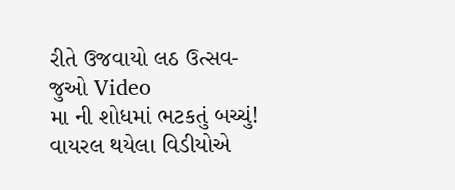રીતે ઉજવાયો લઠ ઉત્સવ- જુઓ Video
મા ની શોધમાં ભટકતું બચ્ચું! વાયરલ થયેલા વિડીયોએ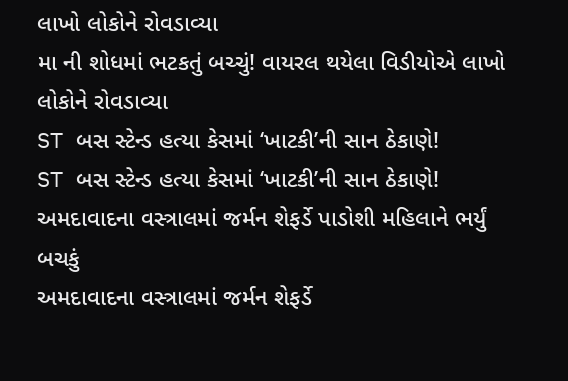લાખો લોકોને રોવડાવ્યા
મા ની શોધમાં ભટકતું બચ્ચું! વાયરલ થયેલા વિડીયોએ લાખો લોકોને રોવડાવ્યા
ST બસ સ્ટેન્ડ હત્યા કેસમાં ‘ખાટકી’ની સાન ઠેકાણે!
ST બસ સ્ટેન્ડ હત્યા કેસમાં ‘ખાટકી’ની સાન ઠેકાણે!
અમદાવાદના વસ્ત્રાલમાં જર્મન શેફર્ડે પાડોશી મહિલાને ભર્યું બચકું
અમદાવાદના વસ્ત્રાલમાં જર્મન શેફર્ડે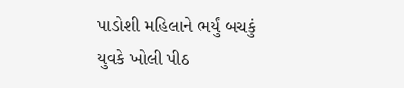પાડોશી મહિલાને ભર્યું બચકું
યુવકે ખોલી પીઠ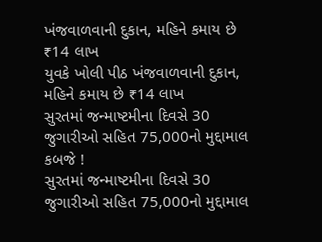ખંજવાળવાની દુકાન, મહિને કમાય છે ₹14 લાખ
યુવકે ખોલી પીઠ ખંજવાળવાની દુકાન, મહિને કમાય છે ₹14 લાખ
સુરતમાં જન્માષ્ટમીના દિવસે 30 જુગારીઓ સહિત 75,000નો મુદ્દામાલ કબજે !
સુરતમાં જન્માષ્ટમીના દિવસે 30 જુગારીઓ સહિત 75,000નો મુદ્દામાલ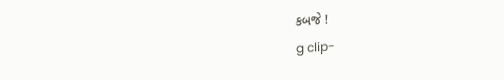કબજે !
g clip-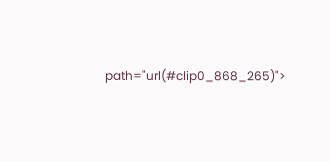path="url(#clip0_868_265)">